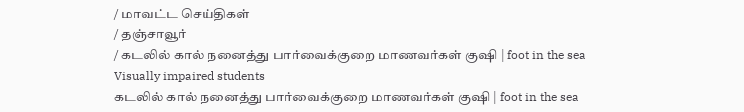/ மாவட்ட செய்திகள்
/ தஞ்சாவூர்
/ கடலில் கால் நனைத்து பார்வைக்குறை மாணவர்கள் குஷி | foot in the sea Visually impaired students
கடலில் கால் நனைத்து பார்வைக்குறை மாணவர்கள் குஷி | foot in the sea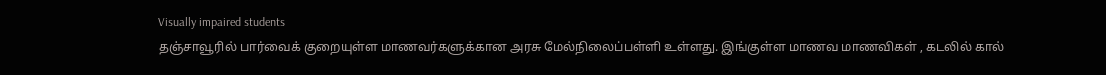Visually impaired students
தஞ்சாவூரில் பார்வைக் குறையுள்ள மாணவர்களுக்கான அரசு மேல்நிலைப்பள்ளி உள்ளது. இங்குள்ள மாணவ மாணவிகள் , கடலில் கால்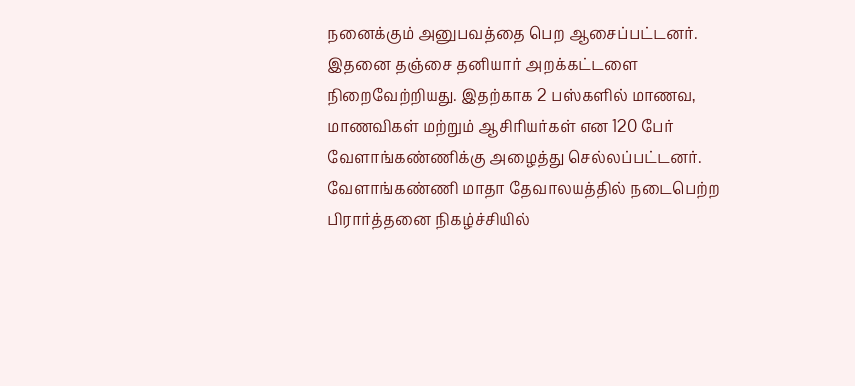நனைக்கும் அனுபவத்தை பெற ஆசைப்பட்டனர். இதனை தஞ்சை தனியார் அறக்கட்டளை நிறைவேற்றியது. இதற்காக 2 பஸ்களில் மாணவ, மாணவிகள் மற்றும் ஆசிரியர்கள் என 120 பேர் வேளாங்கண்ணிக்கு அழைத்து செல்லப்பட்டனர். வேளாங்கண்ணி மாதா தேவாலயத்தில் நடைபெற்ற பிரார்த்தனை நிகழ்ச்சியில்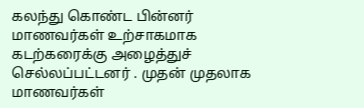கலந்து கொண்ட பின்னர் மாணவர்கள் உற்சாகமாக கடற்கரைக்கு அழைத்துச் செல்லப்பட்டனர் . முதன் முதலாக மாணவர்கள்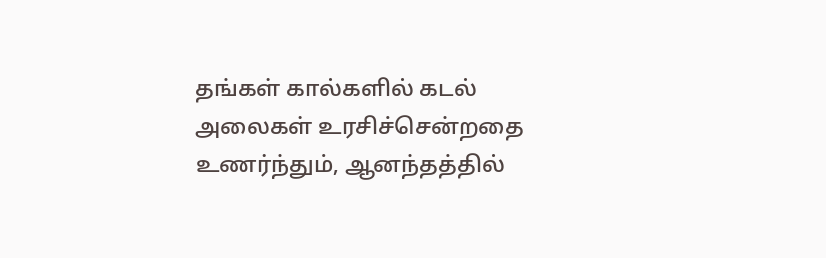தங்கள் கால்களில் கடல் அலைகள் உரசிச்சென்றதை உணர்ந்தும், ஆனந்தத்தில்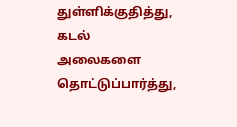துள்ளிக்குதித்து, கடல் அலைகளை தொட்டுப்பார்த்து,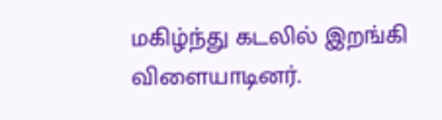மகிழ்ந்து கடலில் இறங்கி விளையாடினர்.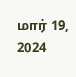மார் 19, 2024